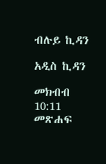ብሉይ ኪዳን

አዲስ ኪዳን

መክብብ 10:11 መጽሐፍ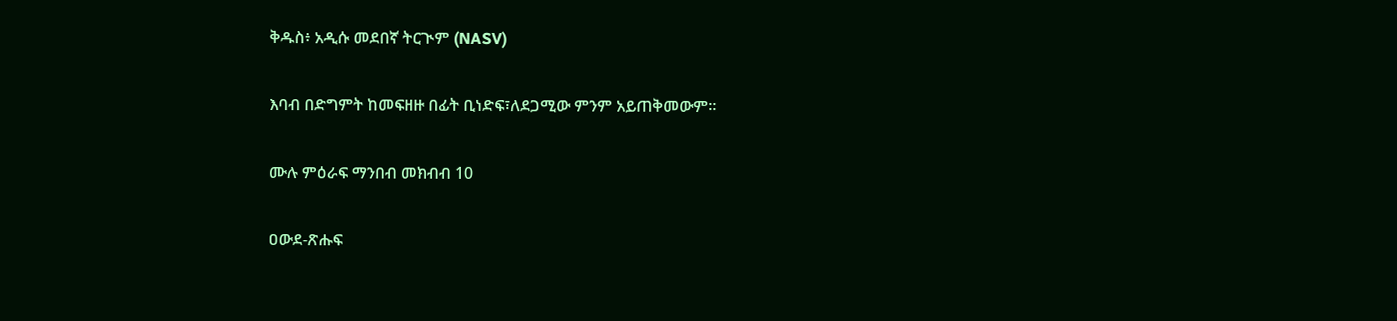ቅዱስ፥ አዲሱ መደበኛ ትርጒም (NASV)

እባብ በድግምት ከመፍዘዙ በፊት ቢነድፍ፣ለደጋሚው ምንም አይጠቅመውም።

ሙሉ ምዕራፍ ማንበብ መክብብ 10

ዐውደ-ጽሑፍ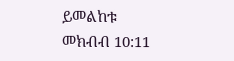ይመልከቱ መክብብ 10:11